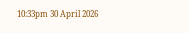10:33pm 30 April 2026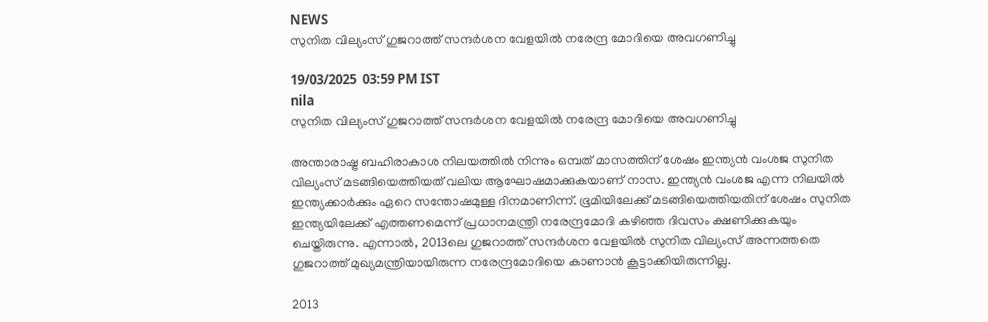NEWS
സുനിത വില്യംസ് ഗുജറാത്ത് സന്ദർശന വേളയിൽ നരേന്ദ്ര മോദിയെ അവഗണിച്ചു

19/03/2025  03:59 PM IST
nila
സുനിത വില്യംസ് ഗുജറാത്ത് സന്ദർശന വേളയിൽ നരേന്ദ്ര മോദിയെ അവഗണിച്ചു

അന്താരാഷ്ട്ര ബഹിരാകാശ നിലയത്തിൽ നിന്നും ഒമ്പത് മാസത്തിന് ശേഷം ഇന്ത്യൻ വംശജ സുനിത വില്യംസ് മടങ്ങിയെത്തിയത് വലിയ ആഘോഷമാക്കുകയാണ് നാസ. ഇന്ത്യൻ വംശജ എന്ന നിലയിൽ ഇന്ത്യക്കാർക്കും ഏറെ സന്തോഷമുള്ള ദിനമാണിന്ന്. ഭൂമിയിലേക്ക് മടങ്ങിയെത്തിയതിന് ശേഷം സുനിത ഇന്ത്യയിലേക്ക് എത്തണമെന്ന് പ്രധാനമന്ത്രി നരേന്ദ്രമോദി കഴിഞ്ഞ ദിവസം ക്ഷണിക്കുകയും ചെയ്തിരുന്നു. എന്നാൽ, 2013ലെ ഗുജറാത്ത് സന്ദർശന വേളയിൽ സുനിത വില്യംസ് അന്നത്തതെ ഗുജറാത്ത് മുഖ്യമന്ത്രിയായിരുന്ന നരേന്ദ്രമോദിയെ കാണാൻ കൂട്ടാക്കിയിരുന്നില്ല.

2013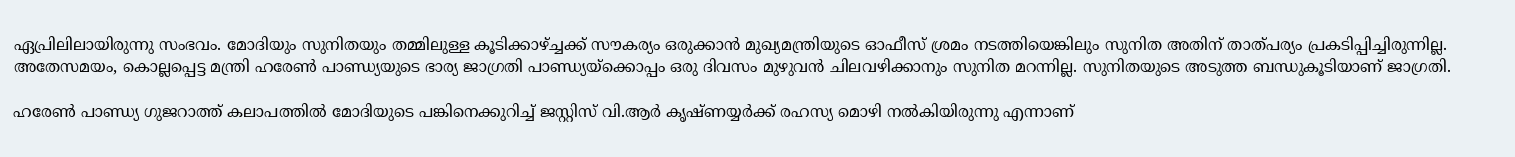ഏപ്രിലിലായിരുന്നു സംഭവം. മോദിയും സുനിതയും തമ്മിലുള്ള കൂടിക്കാഴ്ച്ചക്ക് സൗകര്യം ഒരുക്കാൻ മുഖ്യമന്ത്രിയുടെ ഓഫീസ് ശ്രമം നടത്തിയെങ്കിലും സുനിത അതിന് താത്പര്യം പ്രകടിപ്പിച്ചിരുന്നില്ല. അതേസമയം, കൊല്ലപ്പെട്ട മന്ത്രി ഹരേൺ പാണ്ഡ്യയുടെ ഭാര്യ ജാഗ്രതി പാണ്ഡ്യയ്‌ക്കൊപ്പം ഒരു ദിവസം മുഴുവൻ ചിലവഴിക്കാനും സുനിത മറന്നില്ല. സുനിതയുടെ അടുത്ത ബന്ധുകൂടിയാണ് ജാഗ്രതി.

ഹരേൺ പാണ്ഡ്യ ഗുജറാത്ത് കലാപത്തിൽ മോദിയുടെ പങ്കിനെക്കുറിച്ച് ജസ്റ്റിസ് വി.ആർ കൃഷ്ണയ്യർക്ക് രഹസ്യ മൊഴി നൽകിയിരുന്നു എന്നാണ്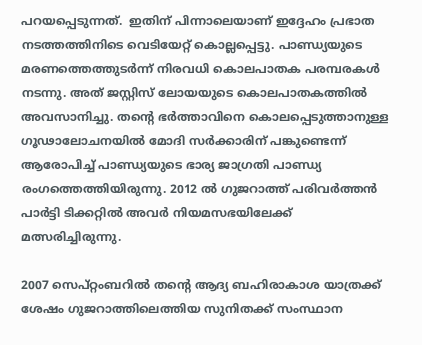പറയപ്പെടുന്നത്.  ഇതിന് പിന്നാലെയാണ് ഇദ്ദേഹം പ്രഭാത നടത്തത്തിനിടെ വെടിയേറ്റ് കൊല്ലപ്പെട്ടു. പാണ്ഡ്യയുടെ മരണത്തെത്തുടർന്ന് നിരവധി കൊലപാതക പരമ്പരകൾ നടന്നു. അത് ജസ്റ്റിസ് ലോയയുടെ കൊലപാതകത്തിൽ അവസാനിച്ചു. തന്റെ ഭർത്താവിനെ കൊലപ്പെടുത്താനുള്ള ഗൂഢാലോചനയിൽ മോദി സർക്കാരിന് പങ്കുണ്ടെന്ന് ആരോപിച്ച് പാണ്ഡ്യയുടെ ഭാര്യ ജാഗ്രതി പാണ്ഡ്യ രംഗത്തെത്തിയിരുന്നു. 2012 ൽ ഗുജറാത്ത് പരിവർത്തൻ പാർട്ടി ടിക്കറ്റിൽ അവർ നിയമസഭയിലേക്ക് മത്സരിച്ചിരുന്നു.

2007 സെപ്റ്റംബറിൽ തന്റെ ആദ്യ ബഹിരാകാശ യാത്രക്ക് ശേഷം ഗുജറാത്തിലെത്തിയ സുനിതക്ക് സംസ്ഥാന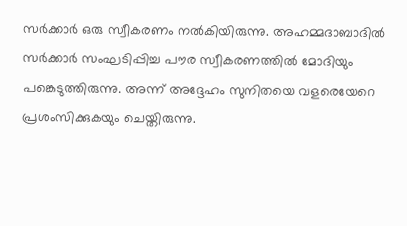സർക്കാർ ഒരു സ്വീകരണം നൽകിയിരുന്നു. അഹമ്മദാബാദിൽ സർക്കാർ സംഘടിപ്പിച്ച പൗര സ്വീകരണത്തിൽ മോദിയും പങ്കെടുത്തിരുന്നു. അന്ന് അദ്ദേഹം സുനിതയെ വളരെയേറെ പ്രശംസിക്കുകയും ചെയ്തിരുന്നു.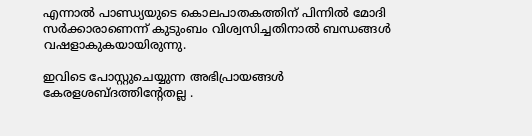എന്നാൽ പാണ്ഡ്യയുടെ കൊലപാതകത്തിന് പിന്നിൽ മോദി സർക്കാരാണെന്ന് കുടുംബം വിശ്വസിച്ചതിനാൽ ബന്ധങ്ങൾ വഷളാകുകയായിരുന്നു.

ഇവിടെ പോസ്റ്റുചെയ്യുന്ന അഭിപ്രായങ്ങള്‍ കേരളശബ്‌ദത്തിന്റേതല്ല .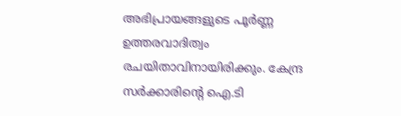അഭിപ്രായങ്ങളുടെ പൂര്‍ണ്ണ ഉത്തരവാദിത്വം രചയിതാവിനായിരിക്കും. കേന്ദ്ര സർക്കാരിന്റെ ഐ.ടി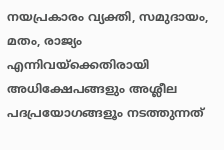നയപ്രകാരം വ്യക്തി, സമുദായം, മതം, രാജ്യം എന്നിവയ്ക്കെതിരായി അധിക്ഷേപങ്ങളും അശ്ലീല പദപ്രയോഗങ്ങളൂം നടത്തുന്നത്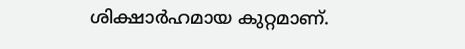ശിക്ഷാര്‍ഹമായ കുറ്റമാണ്.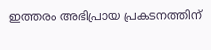ഇത്തരം അഭിപ്രായ പ്രകടനത്തിന്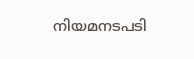നിയമനടപടി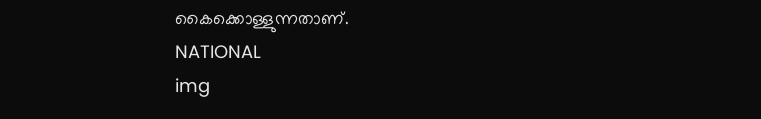കൈക്കൊള്ളുന്നതാണ്.
NATIONAL
img